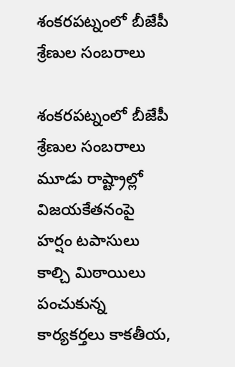శంకరపట్నంలో బీజేపీ శ్రేణుల సంబరాలు

శంకరపట్నంలో బీజేపీ శ్రేణుల సంబరాలు మూడు రాష్ట్రాల్లో విజయకేతనంపై హర్షం టపాసులు కాల్చి మిఠాయిలు పంచుకున్న కార్యకర్తలు కాకతీయ,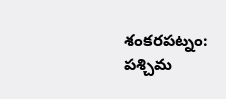శంకరపట్నం: పశ్చిమ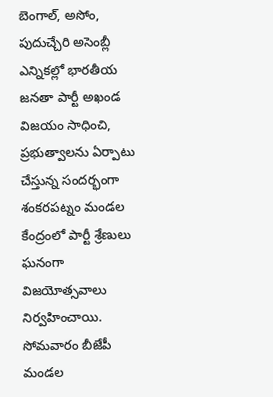బెంగాల్, అసోం, పుదుచ్చేరి అసెంబ్లీ ఎన్నికల్లో భారతీయ జనతా పార్టీ అఖండ విజయం సాధించి, ప్రభుత్వాలను ఏర్పాటు చేస్తున్న సందర్భంగా శంకరపట్నం మండల కేంద్రంలో పార్టీ శ్రేణులు ఘనంగా విజయోత్సవాలు నిర్వహించాయి. సోమవారం బీజేపీ మండల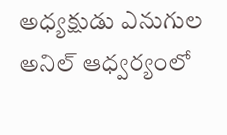అధ్యక్షుడు ఎనుగుల అనిల్ ఆధ్వర్యంలో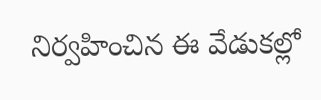నిర్వహించిన ఈ వేడుకల్లో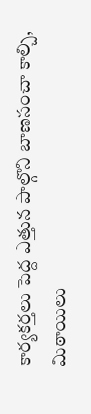కార్యకర్తలు పెద్ద ఎత్తున పాల్గొని బాణసంచా కాల్చి, మిఠాయిలు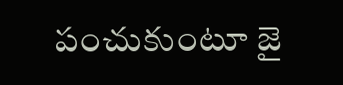పంచుకుంటూ జై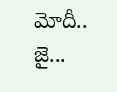మోదీ.. జై...